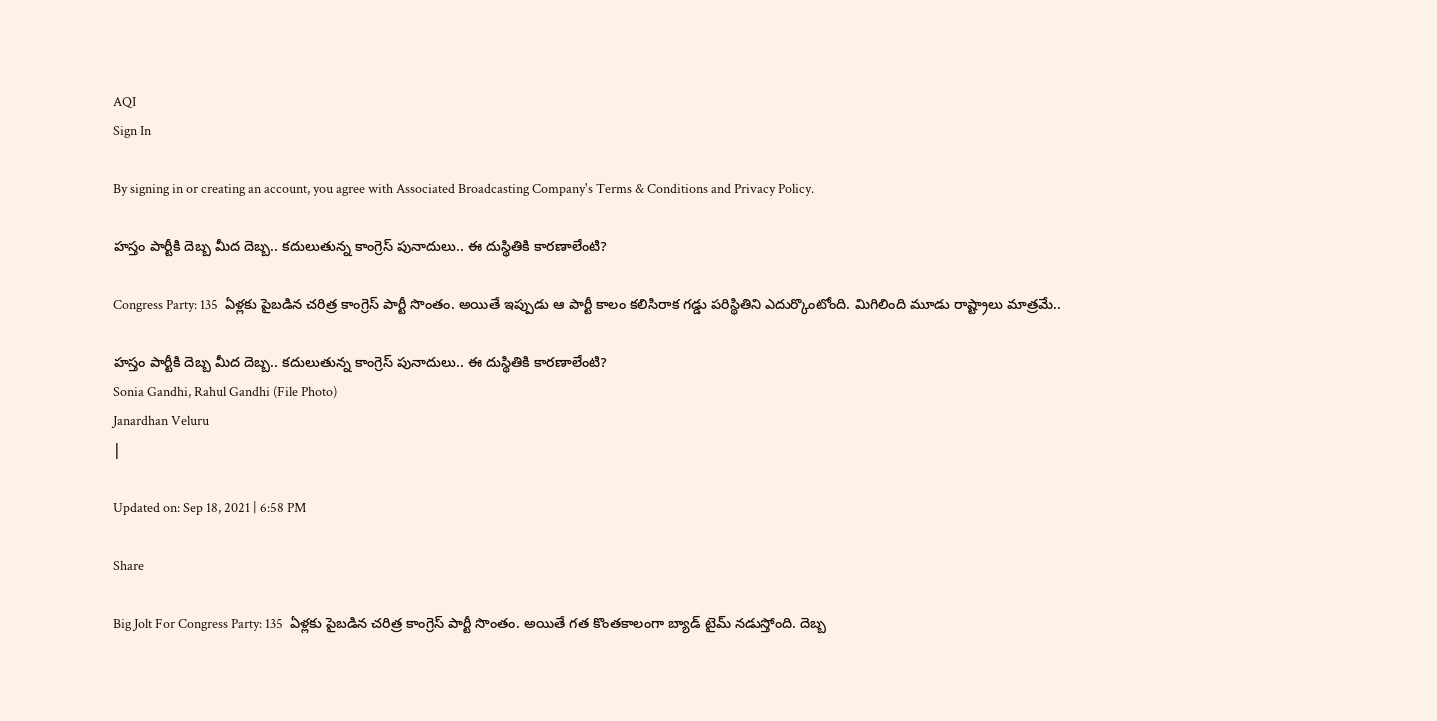AQI
Sign In

By signing in or creating an account, you agree with Associated Broadcasting Company's Terms & Conditions and Privacy Policy.

హస్తం పార్టీకి దెబ్బ మీద దెబ్బ.. కదులుతున్న కాంగ్రెస్ పునాదులు.. ఈ దుస్థితికి కారణాలేంటి?

Congress Party: 135  ఏళ్లకు పైబడిన చరిత్ర కాంగ్రెస్ పార్టీ సొంతం. అయితే ఇప్పుడు ఆ పార్టీ కాలం కలిసిరాక గడ్డు పరిస్థితిని ఎదుర్కొంటోంది. మిగిలింది మూడు రాష్ట్రాలు మాత్రమే..

హస్తం పార్టీకి దెబ్బ మీద దెబ్బ.. కదులుతున్న కాంగ్రెస్ పునాదులు.. ఈ దుస్థితికి కారణాలేంటి?
Sonia Gandhi, Rahul Gandhi (File Photo)
Janardhan Veluru
|

Updated on: Sep 18, 2021 | 6:58 PM

Share

Big Jolt For Congress Party: 135  ఏళ్లకు పైబడిన చరిత్ర కాంగ్రెస్ పార్టీ సొంతం. అయితే గత కొంతకాలంగా బ్యాడ్ టైమ్ నడుస్తోంది. దెబ్బ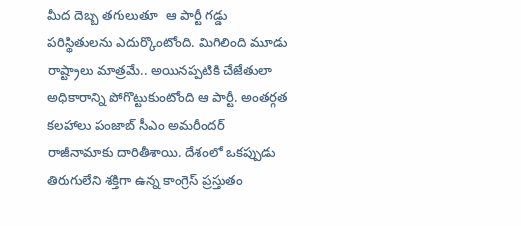మీద దెబ్బ తగులుతూ  ఆ పార్టీ గడ్డు పరిస్థితులను ఎదుర్కొంటోంది. మిగిలింది మూడు రాష్ట్రాలు మాత్రమే.. అయినప్పటికి చేజేతులా అధికారాన్ని పోగొట్టుకుంటోంది ఆ పార్టీ. అంతర్గత కలహాలు పంజాబ్‌ సీఎం అమరీందర్ రాజీనామాకు దారితీశాయి. దేశంలో ఒకప్పుడు తిరుగులేని శక్తిగా ఉన్న కాంగ్రెస్‌ ప్రస్తుతం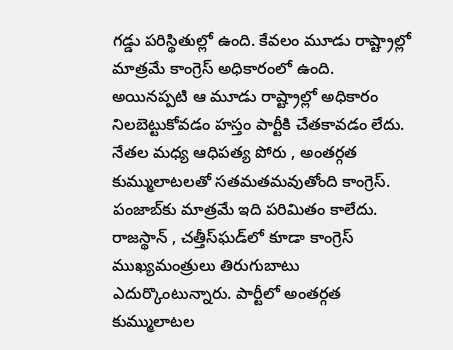గడ్డు పరిస్థితుల్లో ఉంది. కేవలం మూడు రాష్ట్రాల్లో మాత్రమే కాంగ్రెస్‌ అధికారంలో ఉంది. అయినప్పటి ఆ మూడు రాష్ట్రాల్లో అధికారం నిలబెట్టుకోవడం హస్తం పార్టీకి చేతకావడం లేదు. నేతల మధ్య ఆధిపత్య పోరు , అంతర్గత కుమ్ములాటలతో సతమతమవుతోంది కాంగ్రెస్‌. పంజాబ్‌కు మాత్రమే ఇది పరిమితం కాలేదు. రాజస్థాన్‌ , చత్తీస్‌ఘడ్‌లో కూడా కాంగ్రెస్‌ ముఖ్యమంత్రులు తిరుగుబాటు ఎదుర్కొంటున్నారు. పార్టీలో అంతర్గత కుమ్ములాటల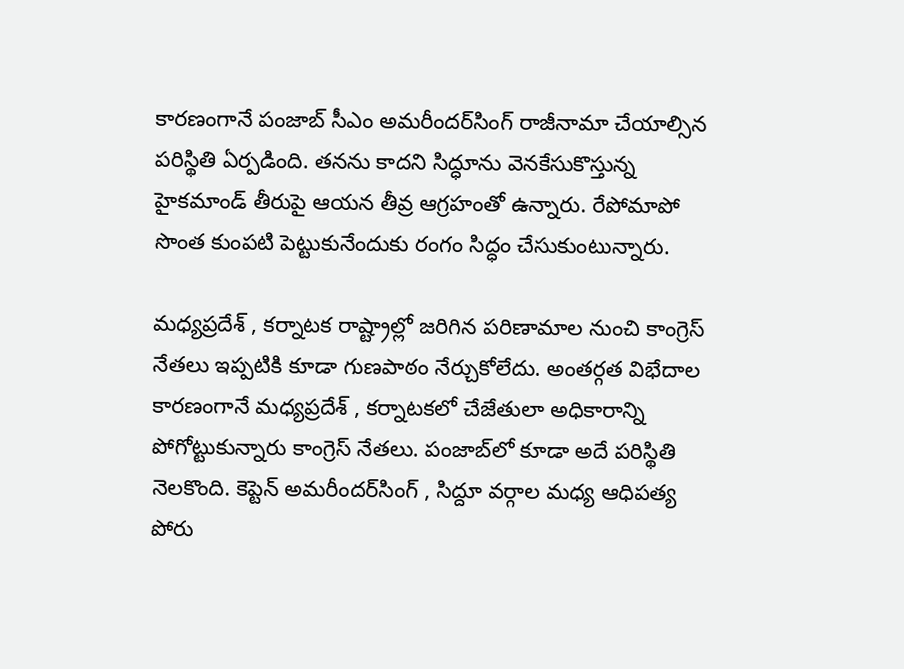కారణంగానే పంజాబ్‌ సీఎం అమరీందర్‌సింగ్‌ రాజీనామా చేయాల్సిన పరిస్థితి ఏర్పడింది. తనను కాదని సిద్ధూను వెనకేసుకొస్తున్న హైకమాండ్‌ తీరుపై ఆయన తీవ్ర ఆగ్రహంతో ఉన్నారు. రేపోమాపో సొంత కుంపటి పెట్టుకునేందుకు రంగం సిద్ధం చేసుకుంటున్నారు.

మధ్యప్రదేశ్‌ , కర్నాటక రాష్ట్రాల్లో జరిగిన పరిణామాల నుంచి కాంగ్రెస్‌ నేతలు ఇప్పటికి కూడా గుణపాఠం నేర్చుకోలేదు. అంతర్గత విభేదాల కారణంగానే మధ్యప్రదేశ్‌ , కర్నాటకలో చేజేతులా అధికారాన్ని పోగోట్టుకున్నారు కాంగ్రెస్‌ నేతలు. పంజాబ్‌లో కూడా అదే పరిస్థితి నెలకొంది. కెప్టెన్‌ అమరీందర్‌సింగ్‌ , సిద్దూ వర్గాల మధ్య ఆధిపత్య పోరు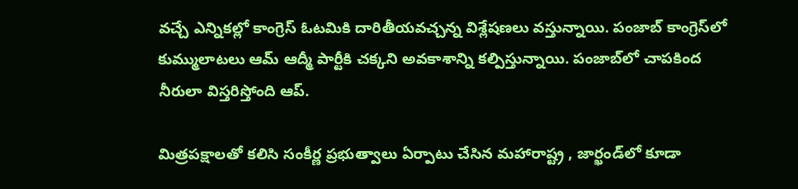వచ్చే ఎన్నికల్లో కాంగ్రెస్‌ ఓటమికి దారితీయవచ్చన్న విశ్లేషణలు వస్తున్నాయి. పంజాబ్‌ కాంగ్రెస్‌లో కుమ్ములాటలు ఆమ్‌ ఆద్మీ పార్టీకి చక్కని అవకాశాన్ని కల్పిస్తున్నాయి. పంజాబ్‌లో చాపకింద నీరులా విస్తరిస్తోంది ఆప్‌.

మిత్రపక్షాలతో కలిసి సంకీర్ణ ప్రభుత్వాలు ఏర్పాటు చేసిన మహారాష్ట్ర , జార్ఖండ్‌లో కూడా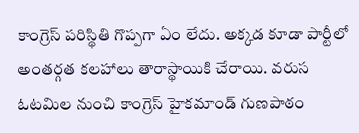కాంగ్రెస్‌ పరిస్థితి గొప్పగా ఏం లేదు. అక్కడ కూడా పార్టీలో అంతర్గత కలహాలు తారాస్థాయికి చేరాయి. వరుస ఓటమిల నుంచి కాంగ్రెస్ హైకమాండ్‌ గుణపాఠం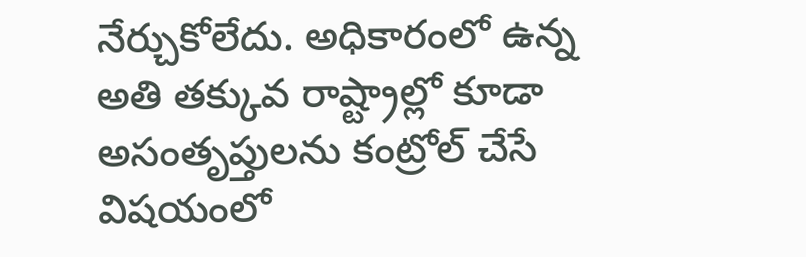నేర్చుకోలేదు. అధికారంలో ఉన్న అతి తక్కువ రాష్ట్రాల్లో కూడా అసంతృప్తులను కంట్రోల్‌ చేసే విషయంలో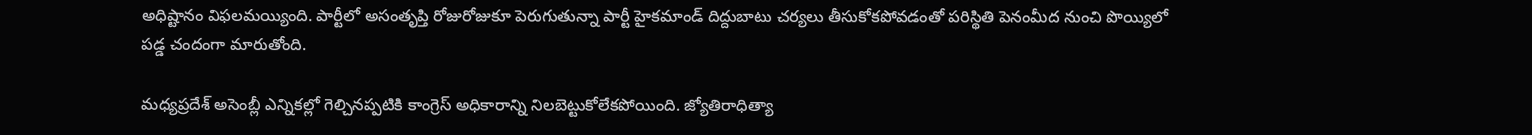అధిష్టానం విఫలమయ్యింది. పార్టీలో అసంతృప్తి రోజురోజుకూ పెరుగుతున్నా పార్టీ హైకమాండ్ దిద్దుబాటు చర్యలు తీసుకోకపోవడంతో పరిస్థితి పెనంమీద నుంచి పొయ్యిలో పడ్డ చందంగా మారుతోంది.

మధ్యప్రదేశ్‌ అసెంబ్లీ ఎన్నికల్లో గెల్చినప్పటికి కాంగ్రెస్‌ అధికారాన్ని నిలబెట్టుకోలేకపోయింది. జ్యోతిరాధిత్యా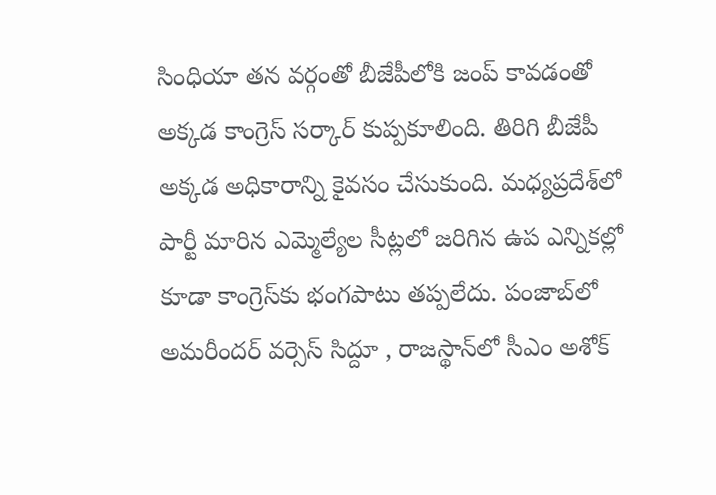సింధియా తన వర్గంతో బీజేపీలోకి జంప్‌ కావడంతో అక్కడ కాంగ్రెస్‌ సర్కార్‌ కుప్పకూలింది. తిరిగి బీజేపీ అక్కడ అధికారాన్ని కైవసం చేసుకుంది. మధ్యప్రదేశ్‌లో పార్టీ మారిన ఎమ్మెల్యేల సీట్లలో జరిగిన ఉప ఎన్నికల్లో కూడా కాంగ్రెస్‌కు భంగపాటు తప్పలేదు. పంజాబ్‌లో అమరీందర్‌ వర్సెస్‌ సిద్దూ , రాజస్థాన్‌లో సీఎం అశోక్‌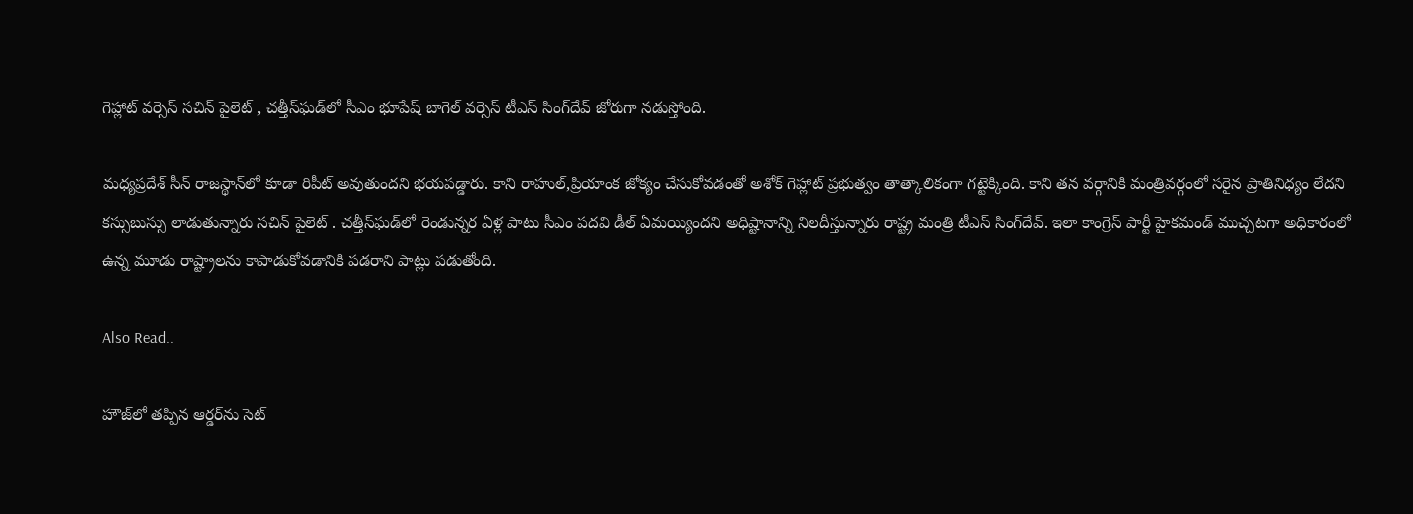గెహ్లాట్‌ వర్సెస్‌ సచిన్‌ పైలెట్‌ , చత్తీస్‌ఘడ్‌లో సీఎం భూపేష్‌ బాగెల్‌ వర్సెస్‌ టీఎస్‌ సింగ్‌దేవ్‌ జోరుగా నడుస్తోంది.

మధ్యప్రదేశ్‌ సీన్‌ రాజస్థాన్‌లో కూడా రిపీట్‌ అవుతుందని భయపడ్డారు. కాని రాహుల్‌,ప్రియాంక జోక్యం చేసుకోవడంతో అశోక్‌ గెహ్లాట్‌ ప్రభుత్వం తాత్కాలికంగా గట్టెక్కింది. కాని తన వర్గానికి మంత్రివర్గంలో సరైన ప్రాతినిధ్యం లేదని కస్సుబుస్సు లాడుతున్నారు సచిన్‌ పైలెట్‌ . చత్తీస్‌ఘడ్‌లో రెండున్నర ఏళ్ల పాటు సీఎం పదవి డీల్‌ ఏమయ్యిందని అధిష్టానాన్ని నిలదీస్తున్నారు రాష్ట్ర మంత్రి టీఎస్‌ సింగ్‌దేవ్‌. ఇలా కాంగ్రెస్‌ పార్టీ హైకమండ్‌ ముచ్చటగా అధికారంలో ఉన్న మూడు రాష్ట్రాలను కాపాడుకోవడానికి పడరాని పాట్లు పడుతోంది.

Also Read..

హౌజ్‌లో తప్పిన ఆర్డర్‌ను సెట్‌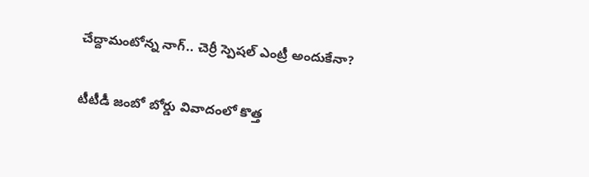చేద్దామంటోన్న నాగ్‌.. చెర్రీ స్పెషల్‌ ఎంట్రీ అందుకేనా?

టీటీడీ జంబో బోర్డు వివాదంలో కొత్త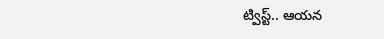ట్విస్ట్.. ఆయన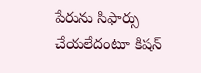పేరును సిఫార్సు చేయలేదంటూ కిషన్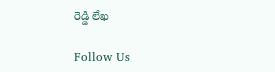రెడ్డి లేఖ

Follow Us